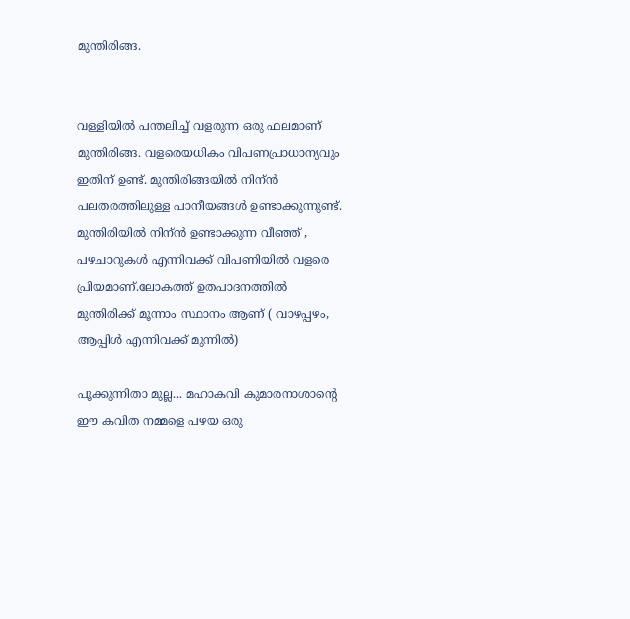മുന്തിരിങ്ങ.


വള്ളിയിൽ പന്തലിച്ച് വളരുന്ന ഒരു ഫലമാണ് മുന്തിരിങ്ങ. വളരെയധികം വിപണപ്രാധാന്യവും ഇതിന് ഉണ്ട്. മുന്തിരിങ്ങയിൽ നിന്ൻ പലതരത്തിലുള്ള പാനീയങ്ങൾ ഉണ്ടാക്കുന്നുണ്ട്. മുന്തിരിയിൽ നിന്ൻ ഉണ്ടാക്കുന്ന വീഞ്ഞ് , പഴചാറുകൾ എന്നിവക്ക് വിപണിയിൽ വളരെ പ്രിയമാണ്.ലോകത്ത് ഉതപാദനത്തിൽ മുന്തിരിക്ക് മൂന്നാം സ്ഥാനം ആണ് ( വാഴപ്പഴം, ആപ്പിൾ എന്നിവക്ക് മുന്നിൽ)

പൂക്കുന്നിതാ മുല്ല... മഹാകവി കുമാരനാശാന്റെ ഈ കവിത നമ്മളെ പഴയ ഒരു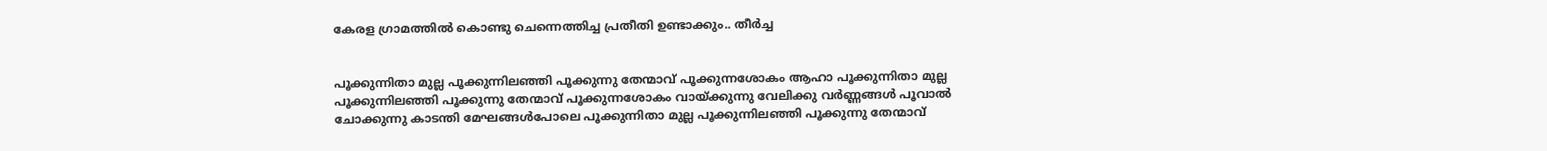കേരള ഗ്രാമത്തിൽ കൊണ്ടു ചെന്നെത്തിച്ച പ്രതീതി ഉണ്ടാക്കും.. തീർച്ച


പൂക്കുന്നിതാ മുല്ല പൂക്കുന്നിലഞ്ഞി പൂക്കുന്നു തേന്മാവ് പൂക്കുന്നശോകം ആഹാ പൂക്കുന്നിതാ മുല്ല പൂക്കുന്നിലഞ്ഞി പൂക്കുന്നു തേന്മാവ് പൂക്കുന്നശോകം വായ്ക്കുന്നു വേലിക്കു വര്‍ണ്ണങ്ങള്‍ പൂവാല്‍ ചോക്കുന്നു കാടന്തി മേഘങ്ങള്‍പോലെ പൂക്കുന്നിതാ മുല്ല പൂക്കുന്നിലഞ്ഞി പൂക്കുന്നു തേന്മാവ്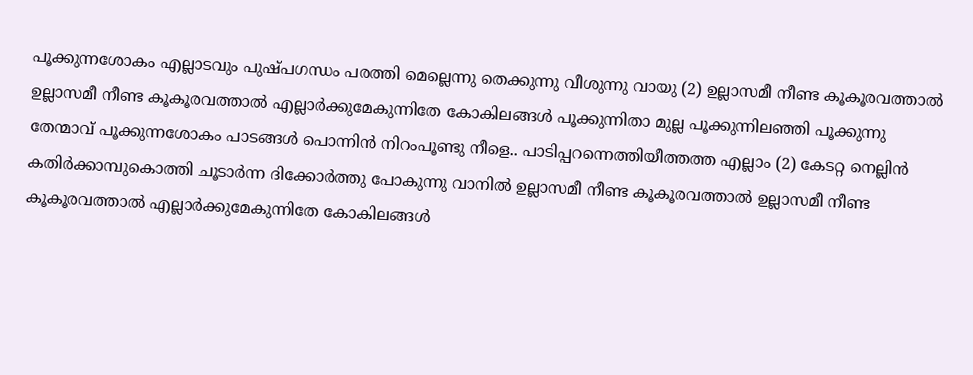പൂക്കുന്നശോകം എല്ലാടവും പുഷ്പഗന്ധം പരത്തി മെല്ലെന്നു തെക്കുന്നു വീശുന്നു വായു (2) ഉല്ലാസമീ നീണ്ട കൂകൂരവത്താല്‍ ഉല്ലാസമീ നീണ്ട കൂകൂരവത്താല്‍ എല്ലാര്‍ക്കുമേകുന്നിതേ കോകിലങ്ങള്‍ പൂക്കുന്നിതാ മുല്ല പൂക്കുന്നിലഞ്ഞി പൂക്കുന്നു തേന്മാവ് പൂക്കുന്നശോകം പാടങ്ങള്‍ പൊന്നിന്‍ നിറം‌പൂണ്ടു നീളെ.. പാടിപ്പറന്നെത്തിയീത്തത്ത എല്ലാം (2) കേടറ്റ നെല്ലിൻ കതിര്‍ക്കാമ്പുകൊത്തി ചൂടാര്‍ന്ന ദിക്കോര്‍ത്തു പോകുന്നു വാനില്‍ ഉല്ലാസമീ നീണ്ട കൂകൂരവത്താല്‍ ഉല്ലാസമീ നീണ്ട കൂകൂരവത്താല്‍ എല്ലാര്‍ക്കുമേകുന്നിതേ കോകിലങ്ങള്‍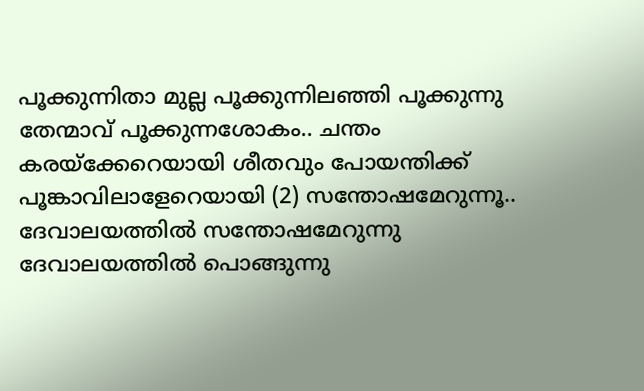പൂക്കുന്നിതാ മുല്ല പൂക്കുന്നിലഞ്ഞി പൂക്കുന്നു തേന്മാവ് പൂക്കുന്നശോകം.. ചന്തം കരയ്ക്കേറെയായി ശീതവും പോയന്തിക്ക് പൂങ്കാവിലാളേറെയായി (2) സന്തോഷമേറുന്നൂ.. ദേവാലയത്തില്‍ സന്തോഷമേറുന്നു ദേവാലയത്തില്‍ പൊങ്ങുന്നു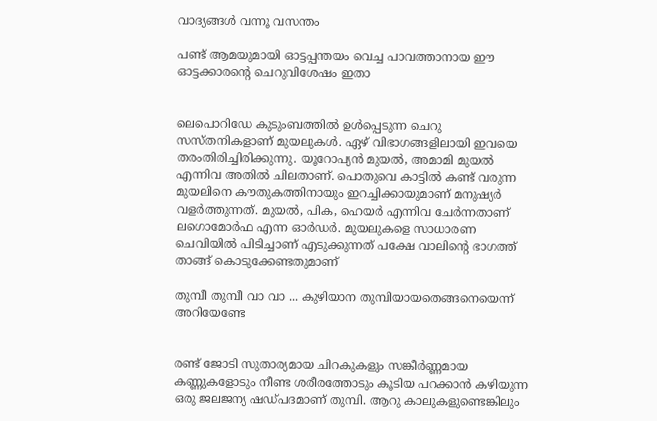വാദ്യങ്ങള്‍ വന്നൂ വസന്തം

പണ്ട് ആമയുമായി ഓട്ടപ്പന്തയം വെച്ച പാവത്താനായ ഈ ഓട്ടക്കാരന്റെ ചെറുവിശേഷം ഇതാ


ലെപൊറിഡേ കുടുംബത്തിൽ ഉൾപ്പെടുന്ന ചെറു സസ്തനികളാണ് മുയലുകൾ. ഏഴ് വിഭാഗങ്ങളിലായി ഇവയെ തരംതിരിച്ചിരിക്കുന്നു. യൂറോപ്യൻ മുയൽ, അമാമി മുയൽ എന്നിവ അതിൽ ചിലതാണ്. പൊതുവെ കാട്ടിൽ കണ്ട് വരുന്ന മുയലിനെ കൗതുകത്തിനായും ഇറച്ചിക്കായുമാണ്‌ മനുഷ്യർ വളർത്തുന്നത്. മുയൽ, പിക, ഹെയർ എന്നിവ ചേർന്നതാണ് ലഗൊമോർഫ എന്ന ഓർഡർ. മുയലുകളെ സാധാരണ ചെവിയിൽ പിടിച്ചാണ് എടുക്കുന്നത് പക്ഷേ വാലിന്റെ ഭാഗത്ത് താങ്ങ് കൊടുക്കേണ്ടതുമാണ്

തുമ്പീ തുമ്പീ വാ വാ ... കുഴിയാന തുമ്പിയായതെങ്ങനെയെന്ന് അറിയേണ്ടേ


രണ്ട് ജോടി സുതാര്യമായ ചിറകുകളും സങ്കീർണ്ണമായ കണ്ണുകളോടും നീണ്ട ശരീരത്തോടും കൂടിയ പറക്കാൻ കഴിയുന്ന ഒരു ജലജന്യ ഷഡ്പദമാണ് തുമ്പി. ആറു കാലുകളുണ്ടെങ്കിലും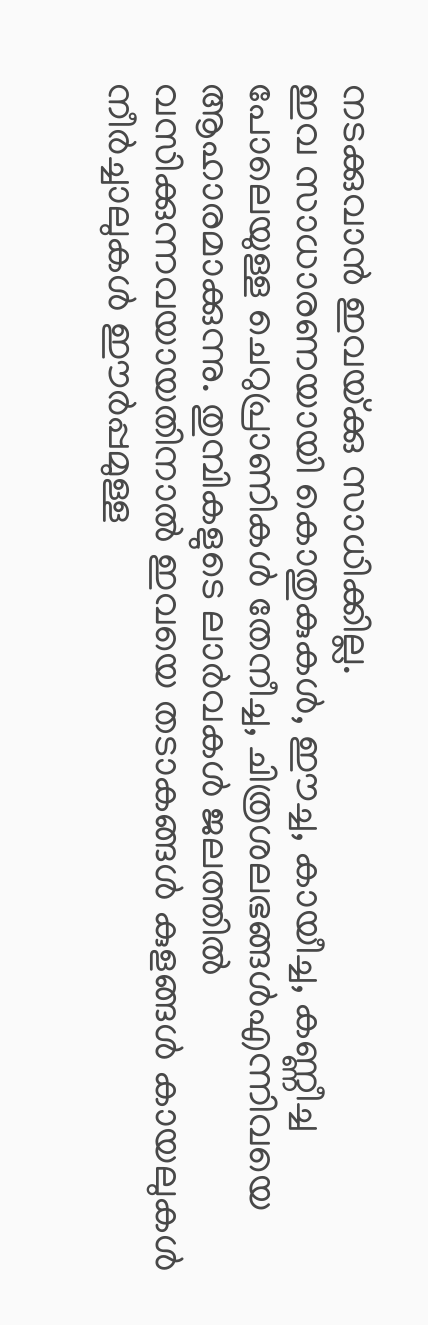നടക്കുവാൻ ഇവയ്‌ക്കു സാധിക്കില്ല.
ഇവ സാധാരണയായി കൊതുകുകൾ, ഈച്ച, കായീച്ച, കണ്ണീച്ച പോലെയുള്ള ചെറുപ്രാണികൾ തേനീച്ച, ചിത്രശലഭങ്ങൾഎന്നിവയെ ആഹാരമാക്കുന്നു. തുമ്പികളുടെ ലാർവകൾ ജലത്തിൽ വസിക്കുന്നവയായതിനാൽ ഇവയെ തടാകങ്ങൾ കുളങ്ങൾ കായലുകൾ നീർച്ചാലുകൾ ഈർപ്പമുള്ള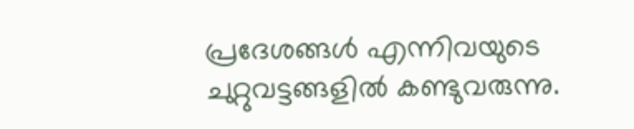പ്രദേശങ്ങൾ എന്നിവയുടെ ചുറ്റുവട്ടങ്ങളിൽ കണ്ടുവരുന്നു.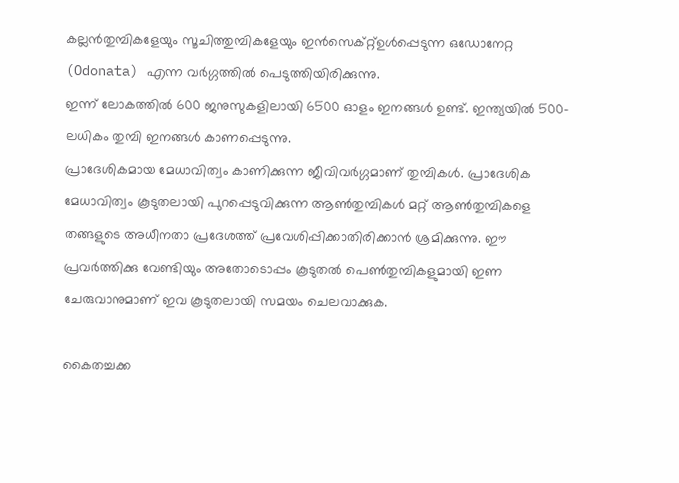കല്ലൻതുമ്പികളേയും സൂചിത്തുമ്പികളേയും ഇൻസെക്റ്റ്ഉൾപ്പെടുന്ന ഒഡോനേറ്റ (Odonata) എന്ന വർഗ്ഗത്തിൽ പെടുത്തിയിരിക്കുന്നു.
ഇന്ന് ലോകത്തിൽ 600 ജനുസുകളിലായി 6500 ഓളം ഇനങ്ങൾ ഉണ്ട്. ഇന്ത്യയിൽ 500-ലധികം തുമ്പി ഇനങ്ങൾ കാണപ്പെടുന്നു.
പ്രാദേശികമായ മേധാവിത്വം കാണിക്കുന്ന ജീവിവർഗ്ഗമാണ് തുമ്പികൾ. പ്രാദേശിക മേധാവിത്വം കൂടുതലായി പുറപ്പെടുവിക്കുന്ന ആൺതുമ്പികൾ മറ്റ് ആൺതുമ്പികളെ തങ്ങളുടെ അധീനതാ പ്രദേശത്ത് പ്രവേശിപ്പിക്കാതിരിക്കാൻ ശ്രമിക്കുന്നു. ഈ പ്രവർത്തിക്കു വേണ്ടിയും അതോടൊപ്പം കൂടുതൽ പെൺതുമ്പികളുമായി ഇണ ചേരുവാനുമാണ് ഇവ കൂടുതലായി സമയം ചെലവാക്കുക.

കൈതച്ചക്ക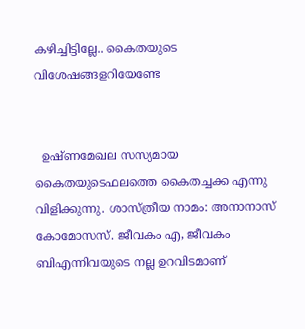കഴിച്ചിട്ടില്ലേ.. കൈതയുടെ വിശേഷങ്ങളറിയേണ്ടേ


  ഉഷ്ണമേഖല സസ്യമായ കൈതയുടെഫലത്തെ കൈതച്ചക്ക എന്നു വിളിക്കുന്നു. ശാസ്ത്രീയ നാമം: അനാനാസ്‌ കോമോസസ്‌. ജീവകം എ, ജീവകം ബിഎന്നിവയുടെ നല്ല ഉറവിടമാണ്‌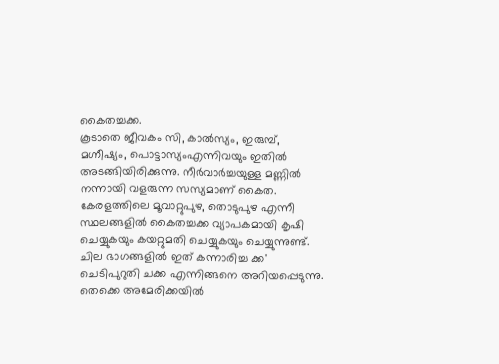കൈതച്ചക്ക.
കൂടാതെ ജീവകം സി, കാൽസ്യം, ഇരുമ്പ്‌, മഗ്നീഷ്യം, പൊട്ടാസ്യംഎന്നിവയും ഇതിൽ അടങ്ങിയിരിക്കുന്നു. നീർവാർച്ചയുള്ള മണ്ണിൽ നന്നായി വളരുന്ന സസ്യമാണ് കൈത. കേരളത്തിലെ മൂവാറ്റുപുഴ, തൊടുപുഴ എന്നീ സ്ഥലങ്ങളിൽ കൈതച്ചക്ക വ്യാപകമായി കൃഷി ചെയ്യുകയും കയറ്റുമതി ചെയ്യുകയും ചെയ്യുന്നുണ്ട്.  ചില ഭാഗങ്ങളിൽ ഇത് കന്നാരിച്ച ക്ക' ചെടിപുറുതി ചക്ക എന്നിങ്ങനെ അറിയപ്പെടുന്നു. തെക്കെ അമേരിക്കയിൽ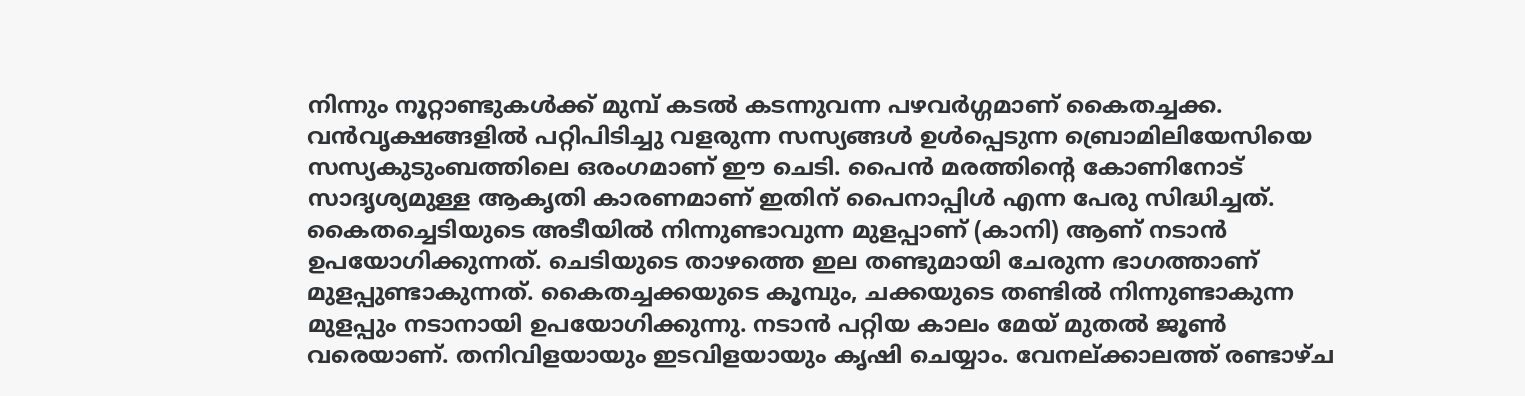നിന്നും നൂറ്റാണ്ടുകൾക്ക് മുമ്പ് കടൽ കടന്നുവന്ന പഴവർഗ്ഗമാണ് കൈതച്ചക്ക‌. വൻവൃക്ഷങ്ങളിൽ പറ്റിപിടിച്ചു വളരുന്ന സസ്യങ്ങൾ ഉൾപ്പെടുന്ന ബ്രൊമിലിയേസിയെ സസ്യകുടുംബത്തിലെ ഒരംഗമാണ്‌ ഈ ചെടി. പൈൻ മരത്തിന്റെ കോണിനോട് സാദൃശ്യമുള്ള ആകൃതി കാരണമാണ്‌ ഇതിന്‌ പൈനാപ്പിൾ എന്ന പേരു സിദ്ധിച്ചത്. കൈതച്ചെടിയുടെ അടീയിൽ നിന്നുണ്ടാവുന്ന മുളപ്പാണ് (കാനി) ആണ്‌ നടാൻ ഉപയോഗിക്കുന്നത്. ചെടിയുടെ താഴത്തെ ഇല തണ്ടുമായി ചേരുന്ന ഭാഗത്താണ്‌ മുളപ്പുണ്ടാകുന്നത്. കൈതച്ചക്കയുടെ കൂമ്പും, ചക്കയുടെ തണ്ടിൽ നിന്നുണ്ടാകുന്ന മുളപ്പും നടാനായി ഉപയോഗിക്കുന്നു. നടാൻ പറ്റിയ കാലം മേയ് മുതൽ ജൂൺ വരെയാണ്‌. തനിവിളയായും ഇടവിളയായും കൃഷി ചെയ്യാം. വേനല്‌ക്കാലത്ത് രണ്ടാഴ്ച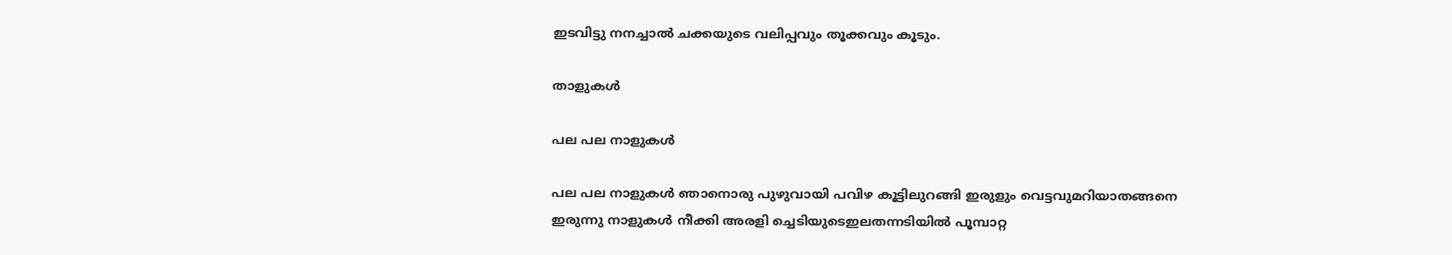ഇടവിട്ടു നനച്ചാൽ ചക്കയുടെ വലിപ്പവും തൂക്കവും കൂടും.

താളുകൾ

പല പല നാളുകൾ

പല പല നാളുകൾ ഞാനൊരു പുഴുവായി പവിഴ കൂട്ടിലുറങ്ങി ഇരുളും വെട്ടവുമറിയാതങ്ങനെ ഇരുന്നു നാളുകൾ നീക്കി അരളി ച്ചെടിയുടെഇലതന്നടിയിൽ പൂമ്പാറ്റ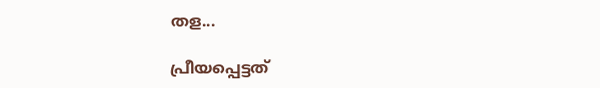തള...

പ്രീയപ്പെട്ടത്